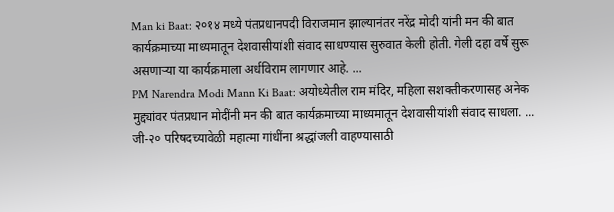Man ki Baat: २०१४ मध्ये पंतप्रधानपदी विराजमान झाल्यानंतर नरेंद्र मोदी यांनी मन की बात कार्यक्रमाच्या माध्यमातून देशवासीयांशी संवाद साधण्यास सुरुवात केली होती. गेली दहा वर्षे सुरू असणाऱ्या या कार्यक्रमाला अर्धविराम लागणार आहे. ...
PM Narendra Modi Mann Ki Baat: अयोध्येतील राम मंदिर, महिला सशक्तीकरणासह अनेक मुद्द्यांवर पंतप्रधान मोदींनी मन की बात कार्यक्रमाच्या माध्यमातून देशवासीयांशी संवाद साधला. ...
जी-२० परिषदच्यावेळी महात्मा गांधींना श्रद्धांजली वाहण्यासाठी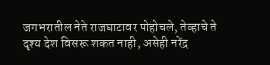जगभरातील नेते राजघाटावर पोहोचले, तेव्हाचे ते दृश्य देश विसरू शकत नाही, असेही नरेंद्र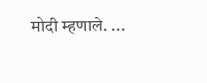मोदी म्हणाले. ...